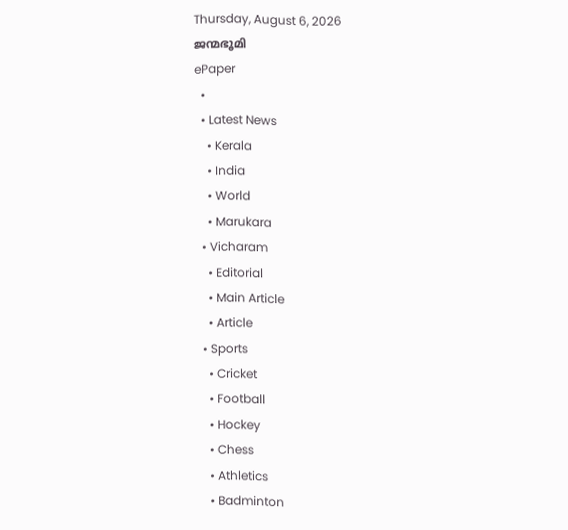Thursday, August 6, 2026
ജന്മഭൂമി
ePaper
  •
  • Latest News
    • Kerala
    • India
    • World
    • Marukara
  • Vicharam
    • Editorial
    • Main Article
    • Article
  • Sports
    • Cricket
    • Football
    • Hockey
    • Chess
    • Athletics
    • Badminton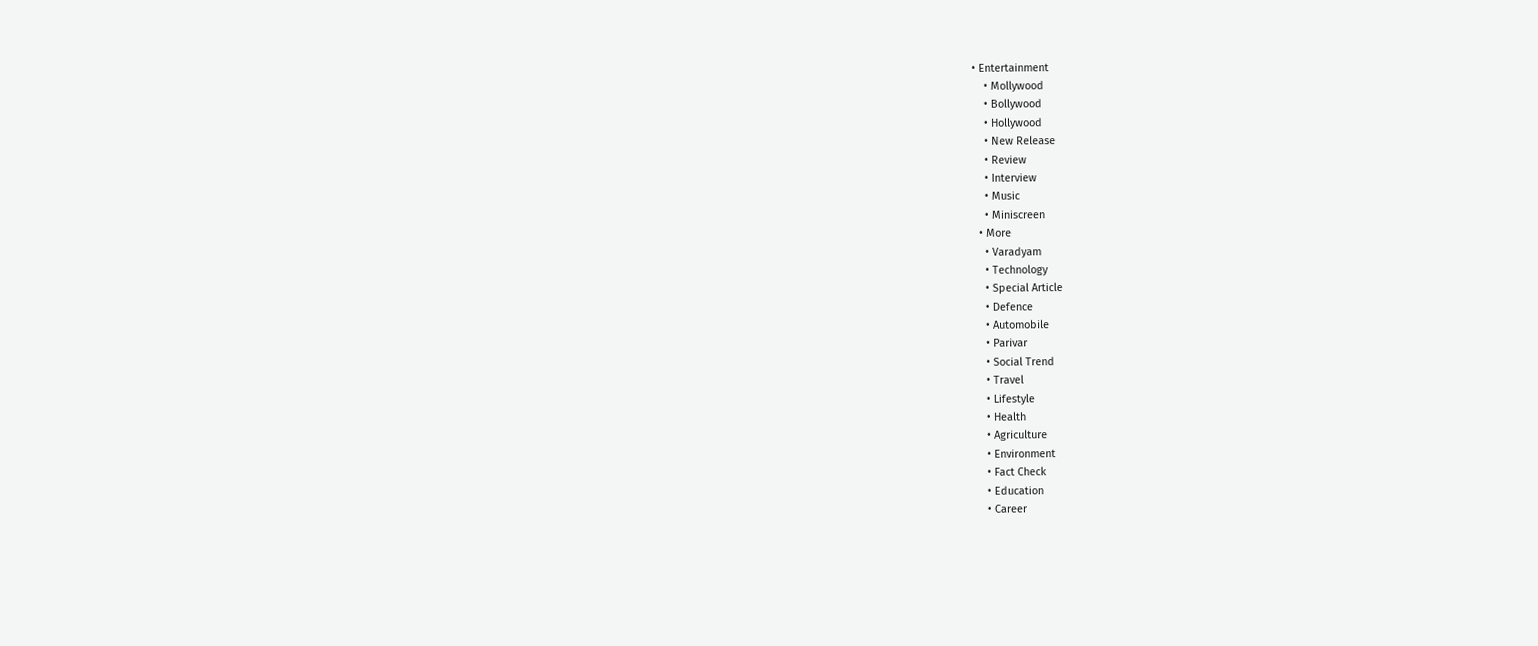• Entertainment
    • Mollywood
    • Bollywood
    • Hollywood
    • New Release
    • Review
    • Interview
    • Music
    • Miniscreen
  • More
    • Varadyam
    • Technology
    • Special Article
    • Defence
    • Automobile
    • Parivar
    • Social Trend
    • Travel
    • Lifestyle
    • Health
    • Agriculture
    • Environment
    • Fact Check
    • Education
    • Career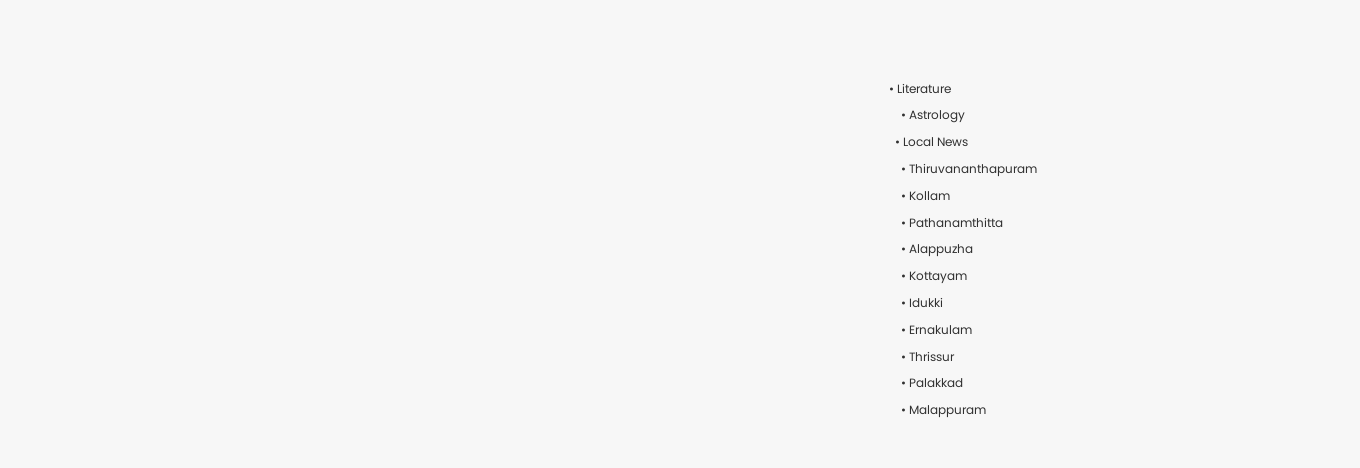• Literature
    • Astrology
  • Local News
    • Thiruvananthapuram
    • Kollam
    • Pathanamthitta
    • Alappuzha
    • Kottayam
    • Idukki
    • Ernakulam
    • Thrissur
    • Palakkad
    • Malappuram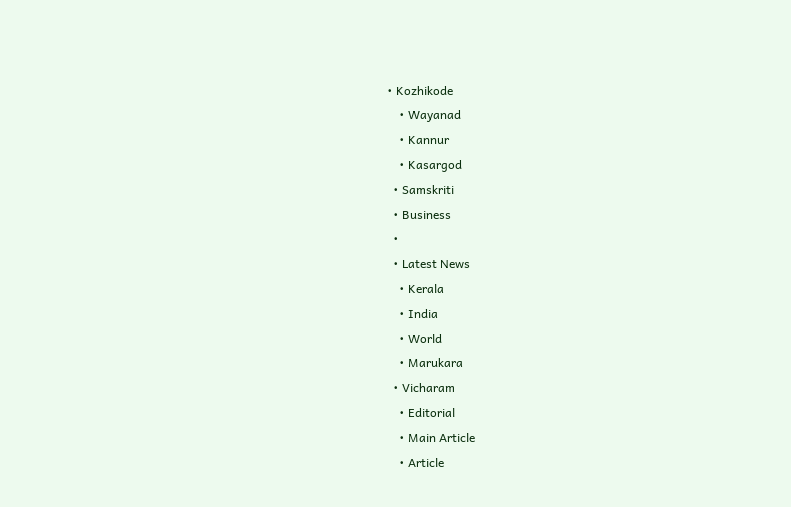• Kozhikode
    • Wayanad
    • Kannur
    • Kasargod
  • Samskriti
  • Business
  •
  • Latest News
    • Kerala
    • India
    • World
    • Marukara
  • Vicharam
    • Editorial
    • Main Article
    • Article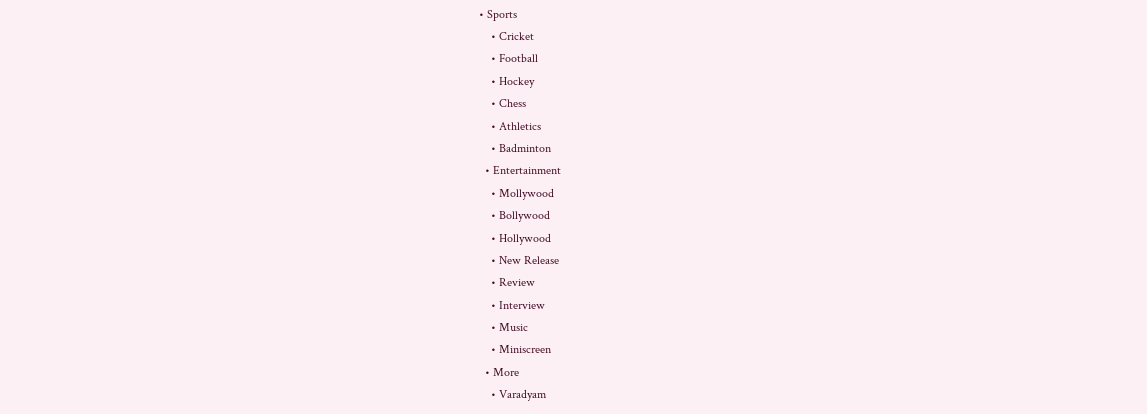• Sports
    • Cricket
    • Football
    • Hockey
    • Chess
    • Athletics
    • Badminton
  • Entertainment
    • Mollywood
    • Bollywood
    • Hollywood
    • New Release
    • Review
    • Interview
    • Music
    • Miniscreen
  • More
    • Varadyam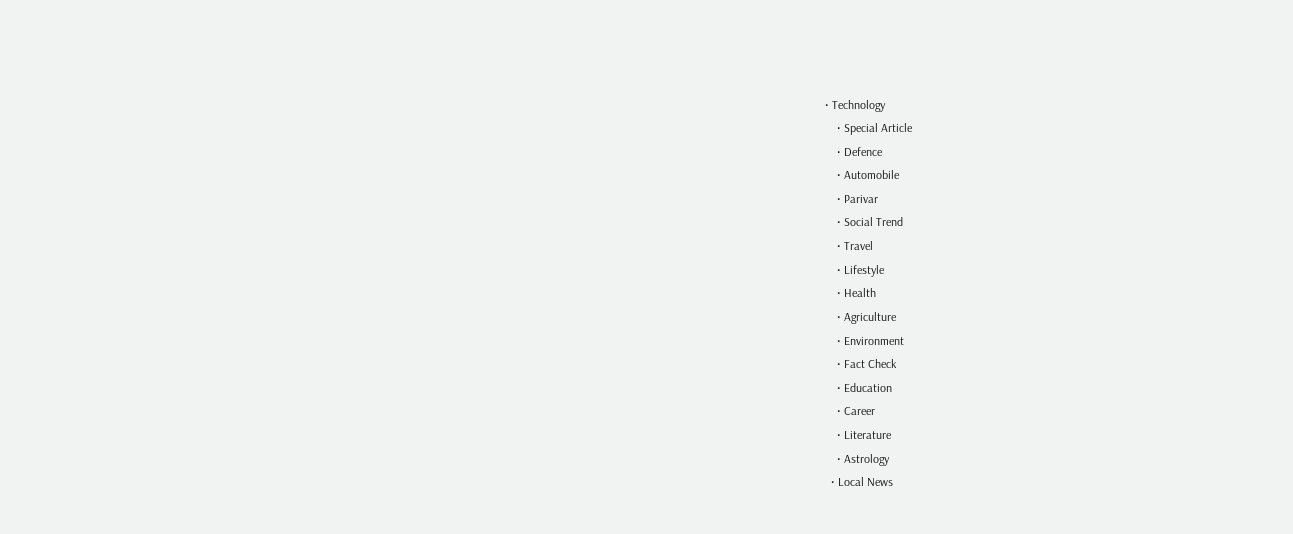• Technology
    • Special Article
    • Defence
    • Automobile
    • Parivar
    • Social Trend
    • Travel
    • Lifestyle
    • Health
    • Agriculture
    • Environment
    • Fact Check
    • Education
    • Career
    • Literature
    • Astrology
  • Local News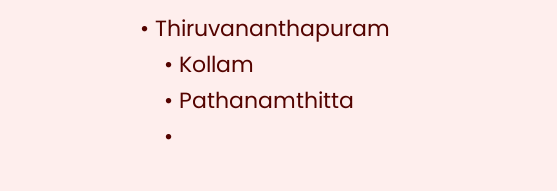• Thiruvananthapuram
    • Kollam
    • Pathanamthitta
    •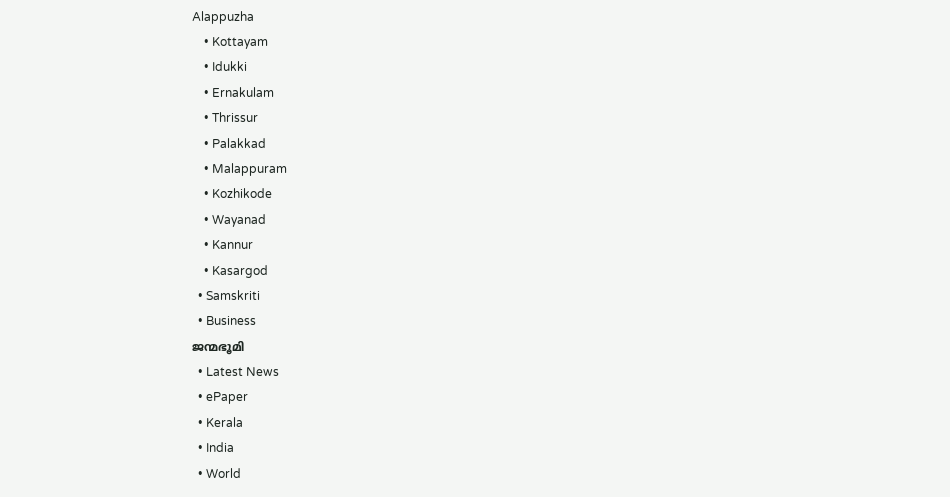Alappuzha
    • Kottayam
    • Idukki
    • Ernakulam
    • Thrissur
    • Palakkad
    • Malappuram
    • Kozhikode
    • Wayanad
    • Kannur
    • Kasargod
  • Samskriti
  • Business
ജന്മഭൂമി
  • Latest News
  • ePaper
  • Kerala
  • India
  • World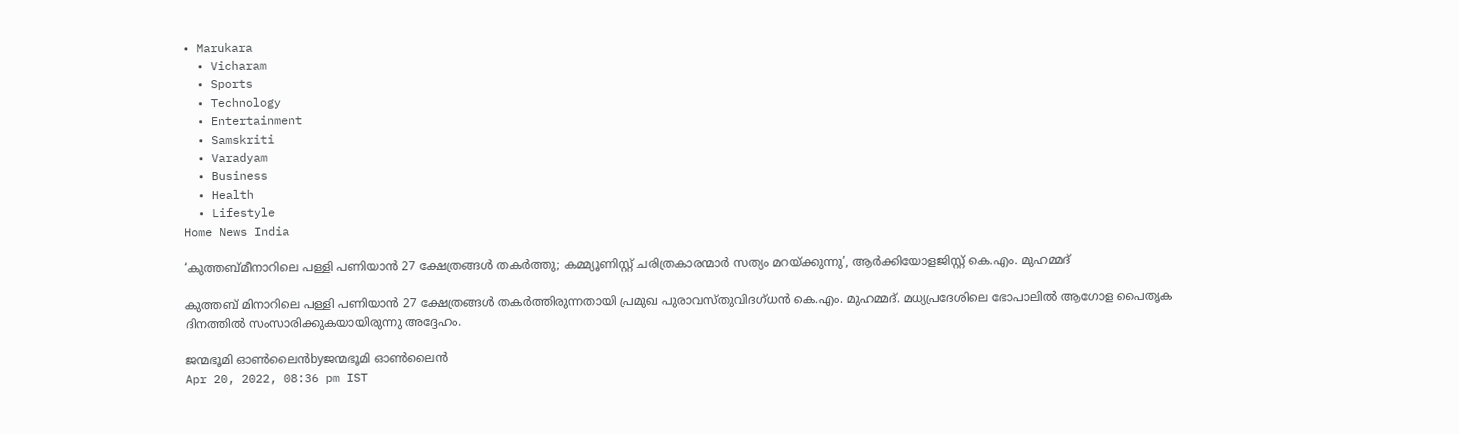• Marukara
  • Vicharam
  • Sports
  • Technology
  • Entertainment
  • Samskriti
  • Varadyam
  • Business
  • Health
  • Lifestyle
Home News India

‘കുത്തബ്മീനാറിലെ പള്ളി പണിയാന്‍ 27 ക്ഷേത്രങ്ങള്‍ തകര്‍ത്തു; കമ്മ്യൂണിസ്റ്റ് ചരിത്രകാരന്മാര്‍ സത്യം മറയ്‌ക്കുന്നു’, ആര്‍ക്കിയോളജിസ്റ്റ് കെ.എം. മുഹമ്മദ്

കുത്തബ് മിനാറിലെ പള്ളി പണിയാന്‍ 27 ക്ഷേത്രങ്ങള്‍ തകര്‍ത്തിരുന്നതായി പ്രമുഖ പുരാവസ്തുവിദഗ്ധന്‍ കെ.എം. മുഹമ്മദ്. മധ്യപ്രദേശിലെ ഭോപാലില്‍ ആഗോള പൈതൃക ദിനത്തില്‍ സംസാരിക്കുകയായിരുന്നു അദ്ദേഹം.

ജന്മഭൂമി ഓണ്‍ലൈന്‍byജന്മഭൂമി ഓണ്‍ലൈന്‍
Apr 20, 2022, 08:36 pm IST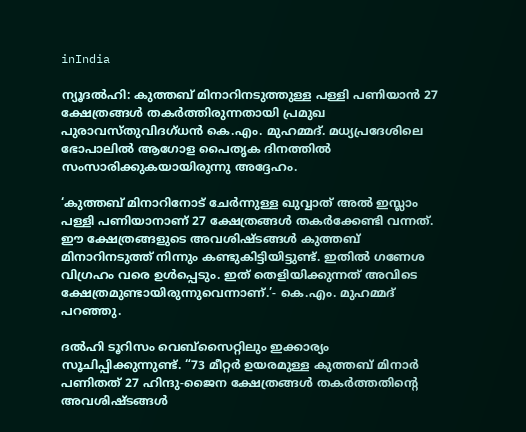inIndia

ന്യൂദല്‍ഹി: കുത്തബ് മിനാറിനടുത്തുള്ള പള്ളി പണിയാന്‍ 27 ക്ഷേത്രങ്ങള്‍ തകര്‍ത്തിരുന്നതായി പ്രമുഖ പുരാവസ്തുവിദഗ്ധന്‍ കെ.എം. മുഹമ്മദ്. മധ്യപ്രദേശിലെ ഭോപാലില്‍ ആഗോള പൈതൃക ദിനത്തില്‍ സംസാരിക്കുകയായിരുന്നു അദ്ദേഹം.

‘കുത്തബ് മിനാറിനോട് ചേര്‍ന്നുള്ള ഖുവ്വാത് അല്‍ ഇസ്ലാം പള്ളി പണിയാനാണ് 27 ക്ഷേത്രങ്ങള്‍ തകര്‍ക്കേണ്ടി വന്നത്. ഈ ക്ഷേത്രങ്ങളുടെ അവശിഷ്ടങ്ങള്‍ കുത്തബ് മിനാറിനടുത്ത് നിന്നും കണ്ടുകിട്ടിയിട്ടുണ്ട്. ഇതില്‍ ഗണേശ വിഗ്രഹം വരെ ഉള്‍പ്പെടും. ഇത് തെളിയിക്കുന്നത് അവിടെ ക്ഷേത്രമുണ്ടായിരുന്നുവെന്നാണ്.’- കെ.എം. മുഹമ്മദ് പറഞ്ഞു.

ദല്‍ഹി ടൂറിസം വെബ്‌സൈറ്റിലും ഇക്കാര്യം സൂചിപ്പിക്കുന്നുണ്ട്. “73 മീറ്റര്‍ ഉയരമുള്ള കുത്തബ് മിനാര്‍ പണിതത് 27 ഹിന്ദു-ജൈന ക്ഷേത്രങ്ങള്‍ തകര്‍ത്തതിന്റെ അവശിഷ്ടങ്ങള്‍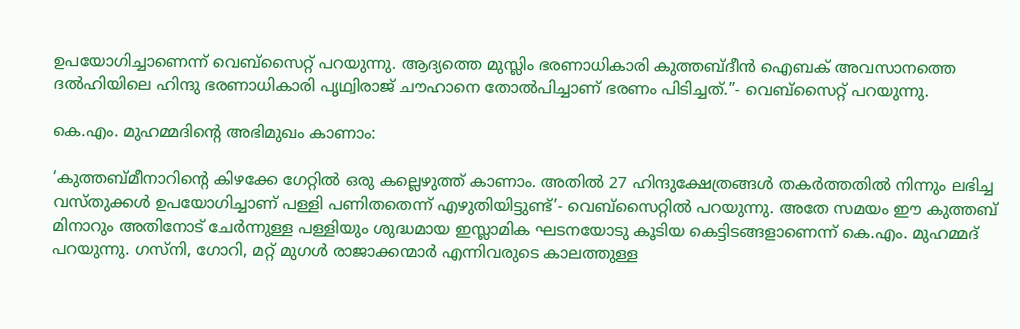ഉപയോഗിച്ചാണെന്ന് വെബ്‌സൈറ്റ് പറയുന്നു. ആദ്യത്തെ മുസ്ലിം ഭരണാധികാരി കുത്തബ്ദീന്‍ ഐബക് അവസാനത്തെ ദല്‍ഹിയിലെ ഹിന്ദു ഭരണാധികാരി പൃഥ്വിരാജ് ചൗഹാനെ തോല്‍പിച്ചാണ് ഭരണം പിടിച്ചത്.”- വെബ്സൈറ്റ് പറയുന്നു.

കെ.എം. മുഹമ്മദിന്റെ അഭിമുഖം കാണാം:

‘കുത്തബ്മീനാറിന്റെ കിഴക്കേ ഗേറ്റില്‍ ഒരു കല്ലെഴുത്ത് കാണാം. അതില്‍ 27 ഹിന്ദുക്ഷേത്രങ്ങള്‍ തകര്‍ത്തതില്‍ നിന്നും ലഭിച്ച വസ്തുക്കള്‍ ഉപയോഗിച്ചാണ് പള്ളി പണിതതെന്ന് എഴുതിയിട്ടുണ്ട്’- വെബ്‌സൈറ്റില്‍ പറയുന്നു. അതേ സമയം ഈ കുത്തബ് മിനാറും അതിനോട് ചേര്‍ന്നുള്ള പള്ളിയും ശുദ്ധമായ ഇസ്ലാമിക ഘടനയോടു കൂടിയ കെട്ടിടങ്ങളാണെന്ന് കെ.എം. മുഹമ്മദ് പറയുന്നു. ഗസ്‌നി, ഗോറി, മറ്റ് മുഗള്‍ രാജാക്കന്മാര്‍ എന്നിവരുടെ കാലത്തുള്ള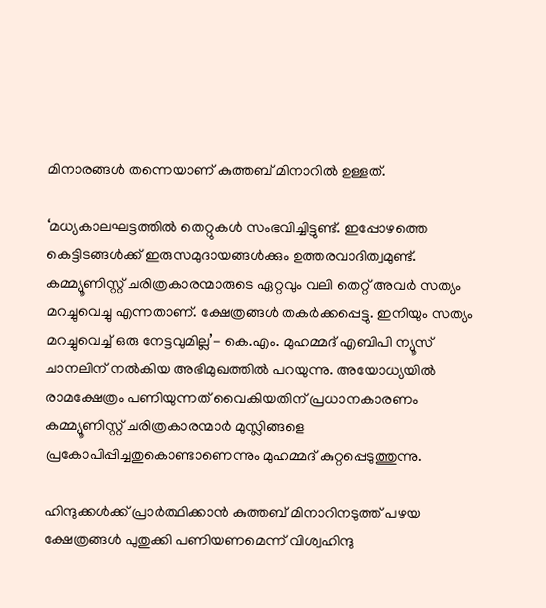മിനാരങ്ങള്‍ തന്നെയാണ് കുത്തബ് മിനാറില്‍ ഉള്ളത്.

‘മധ്യകാലഘട്ടത്തില്‍ തെറ്റുകള്‍ സംഭവിച്ചിട്ടുണ്ട്. ഇപ്പോഴത്തെ കെട്ടിടങ്ങള്‍ക്ക് ഇരുസമുദായങ്ങള്‍ക്കും ഉത്തരവാദിത്വമുണ്ട്. കമ്മ്യൂണിസ്റ്റ് ചരിത്രകാരന്മാരുടെ ഏറ്റവും വലി തെറ്റ് അവര്‍ സത്യം മറച്ചുവെച്ചു എന്നതാണ്. ക്ഷേത്രങ്ങള്‍ തകര്‍ക്കപ്പെട്ടു. ഇനിയും സത്യം മറച്ചുവെച്ച് ഒരു നേട്ടവുമില്ല’- കെ.എം. മുഹമ്മദ് എബിപി ന്യൂസ് ചാനലിന് നല്‍കിയ അഭിമുഖത്തില്‍ പറയുന്നു. അയോധ്യയില്‍ രാമക്ഷേത്രം പണിയുന്നത് വൈകിയതിന് പ്രധാനകാരണം കമ്മ്യൂണിസ്റ്റ് ചരിത്രകാരന്മാര്‍ മുസ്ലിങ്ങളെ പ്രകോപിപ്പിച്ചതുകൊണ്ടാണെന്നും മുഹമ്മദ് കുറ്റപ്പെടുത്തുന്നു.

ഹിന്ദുക്കള്‍ക്ക് പ്രാര്‍ത്ഥിക്കാന്‍ കുത്തബ് മിനാറിനടുത്ത് പഴയ ക്ഷേത്രങ്ങള്‍ പുതുക്കി പണിയണമെന്ന് വിശ്വഹിന്ദു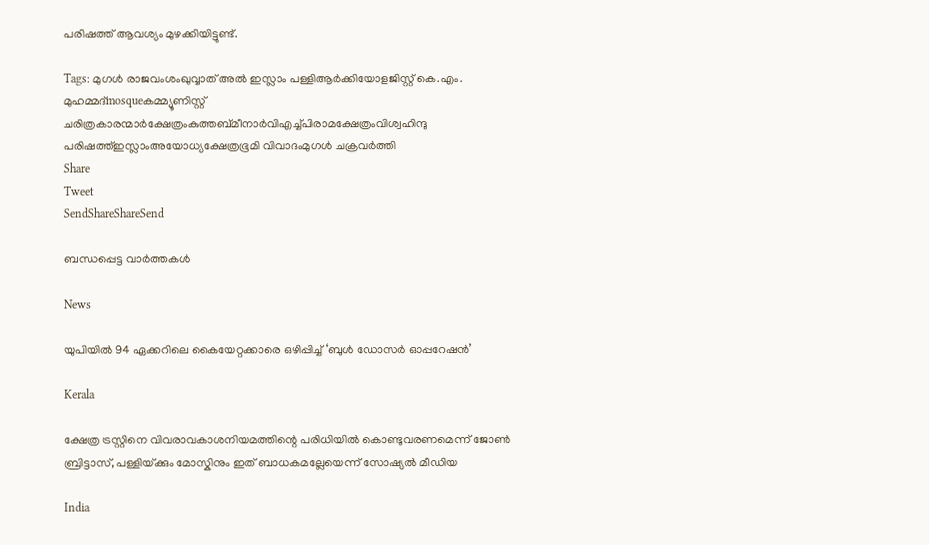പരിഷത്ത് ആവശ്യം മുഴക്കിയിട്ടുണ്ട്.

Tags: മുഗള്‍ രാജവംശംഖുവ്വാത് അല്‍ ഇസ്ലാം പള്ളിആര്‍ക്കിയോളജിസ്റ്റ് കെ.എം. മുഹമ്മദ്mosqueകമ്മ്യൂണിസ്റ്റ് ചരിത്രകാരന്മാര്‍ക്ഷേത്രംകുത്തബ്മീനാര്‍വിഎച്ച്പിരാമക്ഷേത്രംവിശ്വഹിന്ദു പരിഷത്ത്‌ഇസ്ലാംഅയോധ്യക്ഷേത്രഭൂമി വിവാദംമുഗള്‍ ചക്രവര്‍ത്തി
Share
Tweet
SendShareShareSend

ബന്ധപ്പെട്ട വാര്‍ത്തകള്‍

News

യുപിയിൽ 94 ഏക്കറിലെ കൈയേറ്റക്കാരെ ഒഴിപ്പിച്ച് ‘ബുൾ ഡോസർ ഓപ്പറേഷൻ’

Kerala

ക്ഷേത്ര ട്രസ്റ്റിനെ വിവരാവകാശനിയമത്തിന്റെ പരിധിയില്‍ കൊണ്ടുവരണമെന്ന് ജോണ്‍ ബ്രിട്ടാസ്, പള്ളിയ്‌ക്കും മോസ്കിനും ഇത് ബാധകമല്ലേയെന്ന് സോഷ്യല്‍ മീഡിയ

India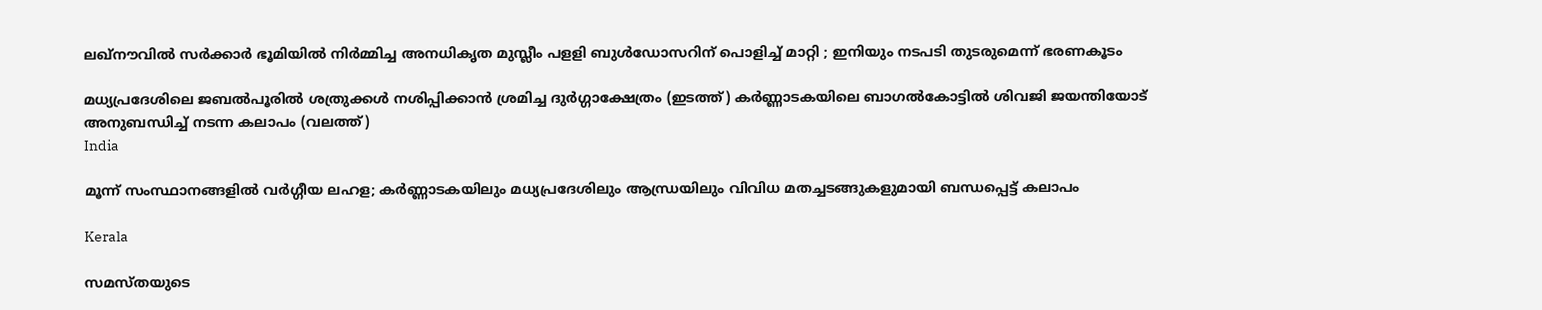ലഖ്‌നൗവിൽ സർക്കാർ ഭൂമിയിൽ നിർമ്മിച്ച അനധികൃത മുസ്ലീം പളളി ബുൾഡോസറിന് പൊളിച്ച് മാറ്റി ; ഇനിയും നടപടി തുടരുമെന്ന് ഭരണകൂടം

മധ്യപ്രദേശിലെ ജബല്‍പൂരില്‍ ശത്രുക്കള്‍ നശിപ്പിക്കാന്‍ ശ്രമിച്ച ദുര്‍ഗ്ഗാക്ഷേത്രം (ഇടത്ത്) കര്‍ണ്ണാടകയിലെ ബാഗല്‍കോട്ടില്‍ ശിവജി ജയന്തിയോട് അനുബന്ധിച്ച് നടന്ന കലാപം (വലത്ത്)
India

മൂന്ന് സംസ്ഥാനങ്ങളില്‍ വര്‍ഗ്ഗീയ ലഹള; കര്‍ണ്ണാടകയിലും മധ്യപ്രദേശിലും ആന്ധ്രയിലും വിവിധ മതച്ചടങ്ങുകളുമായി ബന്ധപ്പെട്ട് കലാപം

Kerala

സമസ്തയുടെ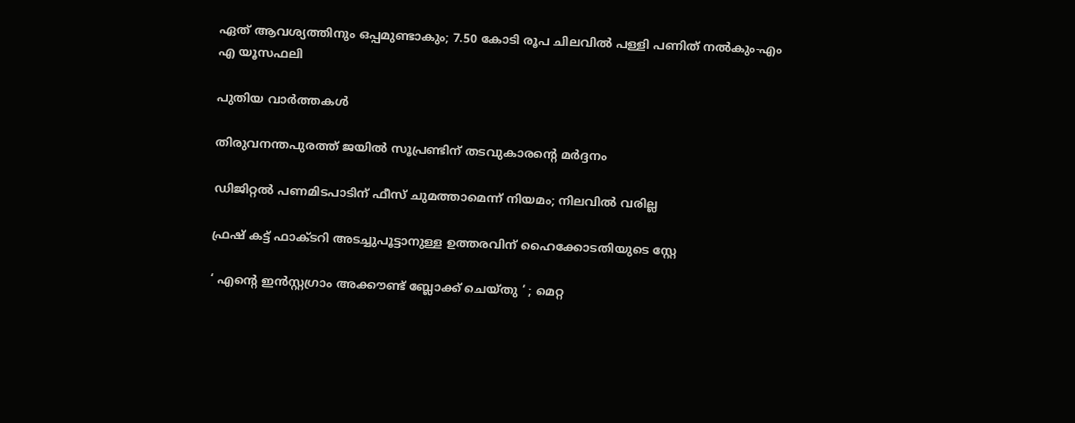ഏത് ആവശ്യത്തിനും ഒപ്പമുണ്ടാകും; 7.50 കോടി രൂപ ചിലവില്‍ പള്ളി പണിത് നല്‍കും-എം എ യൂസഫലി

പുതിയ വാര്‍ത്തകള്‍

തിരുവനന്തപുരത്ത് ജയില്‍ സൂപ്രണ്ടിന് തടവുകാരന്റെ മര്‍ദ്ദനം

ഡിജിറ്റൽ പണമിടപാടിന് ഫീസ് ചുമത്താമെന്ന് നിയമം; നിലവിൽ വരില്ല

ഫ്രഷ് കട്ട് ഫാക്ടറി അടച്ചുപൂട്ടാനുള്ള ഉത്തരവിന് ഹൈക്കോടതിയുടെ സ്റ്റേ

‘ എന്റെ ഇൻസ്റ്റഗ്രാം അക്കൗണ്ട് ബ്ലോക്ക് ചെയ്തു ‘ ; മെറ്റ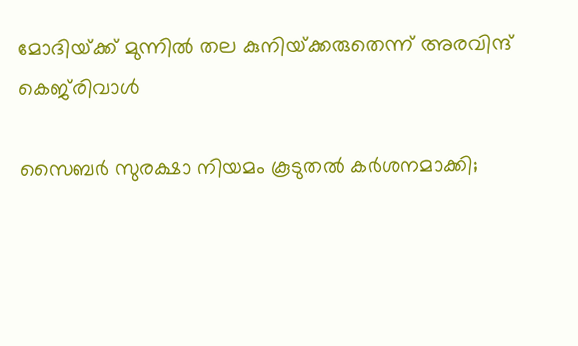മോദിയ്‌ക്ക് മുന്നിൽ തല കുനിയ്‌ക്കരുതെന്ന് അരവിന്ദ് കെജ്‌രിവാൾ

സൈബർ സുരക്ഷാ നിയമം കൂടുതൽ കർശനമാക്കി;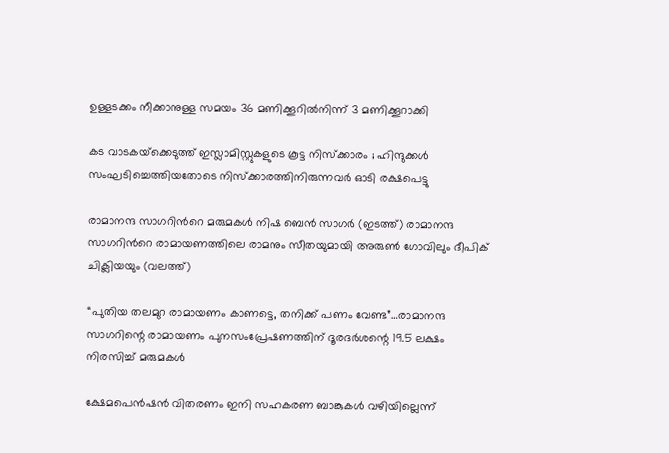ഉള്ളടക്കം നീക്കാനുള്ള സമയം 36 മണിക്കൂറിൽനിന്ന് 3 മണിക്കൂറാക്കി

കട വാടകയ്‌ക്കെടുത്ത് ഇസ്ലാമിസ്റ്റുകളുടെ കൂട്ട നിസ്ക്കാരം ; ഹിന്ദുക്കൾ സംഘടിച്ചെത്തിയതോടെ നിസ്ക്കാരത്തിനിരുന്നവർ ഓടി രക്ഷപെട്ടു

രാമാനന്ദ സാഗറിന്‍റെ മരുമകള്‍ നിഷ ബെന്‍ സാഗര്‍ (ഇടത്ത്) രാമാനന്ദ സാഗറിന്‍റെ രാമായണത്തിലെ രാമനും സീതയുമായി അരുണ്‍ ഗോവിലും ദീപിക് ചിക്ലിയയും (വലത്ത്)

“പുതിയ തലമുറ രാമായണം കാണട്ടെ, തനിക്ക് പണം വേണ്ട”…രാമാനന്ദ സാഗറിന്റെ രാമായണം പുനസംപ്രേഷണത്തിന് ദൂരദര്‍ശന്റെ 19.5 ലക്ഷം നിരസിച്ച് മരുമകള്‍

ക്ഷേമപെന്‍ഷന്‍ വിതരണം ഇനി സഹകരണ ബാങ്കുകള്‍ വഴിയില്ലെന്ന്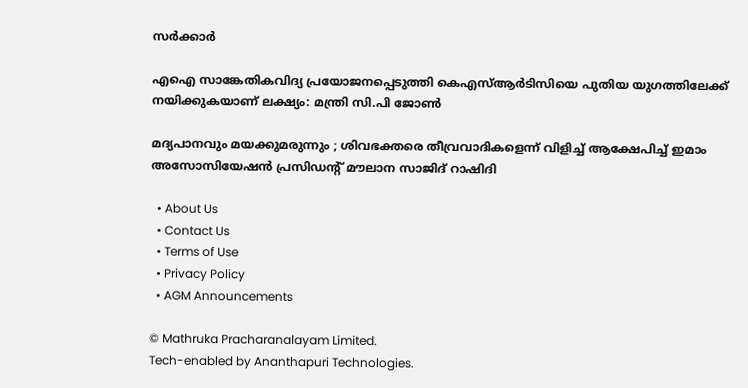സര്‍ക്കാര്‍

എഐ സാങ്കേതികവിദ്യ പ്രയോജനപ്പെടുത്തി കെഎസ്ആര്‍ടിസിയെ പുതിയ യുഗത്തിലേക്ക് നയിക്കുകയാണ് ലക്ഷ്യം: മന്ത്രി സി.പി ജോണ്‍

മദ്യപാനവും മയക്കുമരുന്നും ; ശിവഭക്തരെ തീവ്രവാദികളെന്ന് വിളിച്ച് ആക്ഷേപിച്ച് ഇമാം അസോസിയേഷൻ പ്രസിഡന്റ് മൗലാന സാജിദ് റാഷിദി

  • About Us
  • Contact Us
  • Terms of Use
  • Privacy Policy
  • AGM Announcements

© Mathruka Pracharanalayam Limited.
Tech-enabled by Ananthapuri Technologies.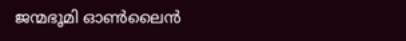ജന്മഭൂമി ഓണ്‍ലൈന്‍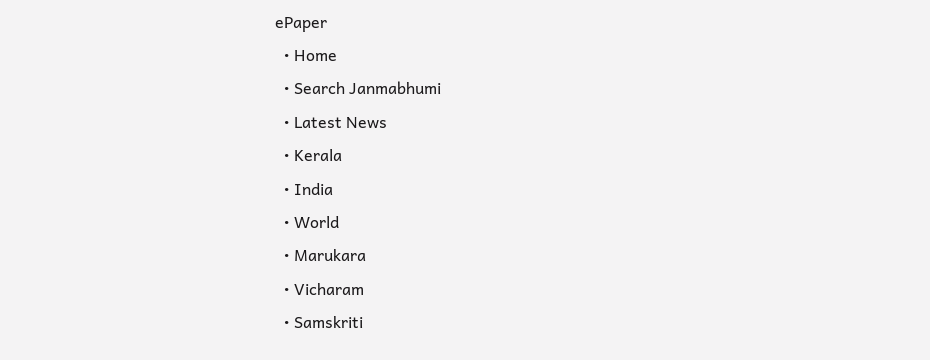ePaper
  • Home
  • Search Janmabhumi
  • Latest News
  • Kerala
  • India
  • World
  • Marukara
  • Vicharam
  • Samskriti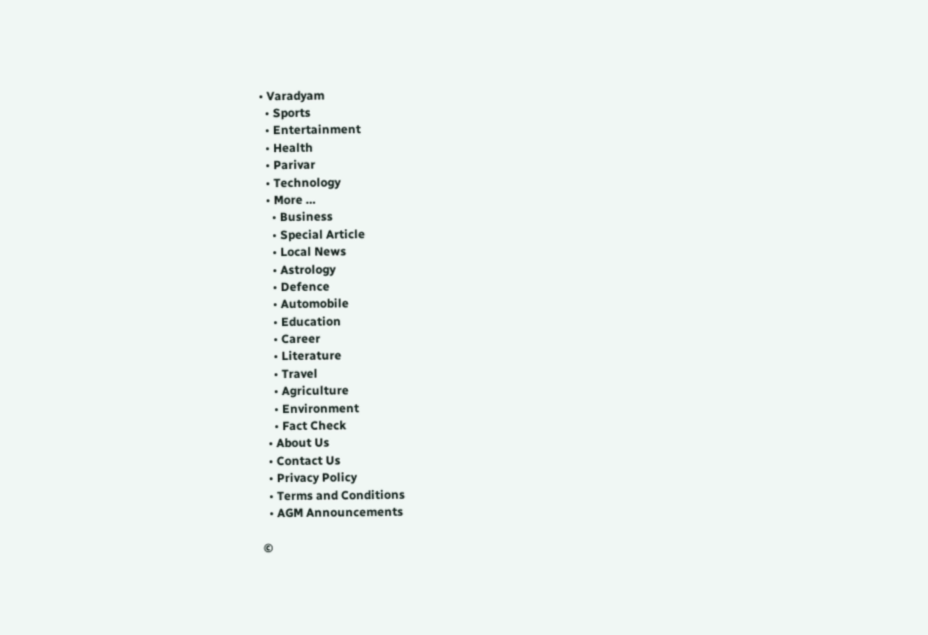• Varadyam
  • Sports
  • Entertainment
  • Health
  • Parivar
  • Technology
  • More …
    • Business
    • Special Article
    • Local News
    • Astrology
    • Defence
    • Automobile
    • Education
    • Career
    • Literature
    • Travel
    • Agriculture
    • Environment
    • Fact Check
  • About Us
  • Contact Us
  • Privacy Policy
  • Terms and Conditions
  • AGM Announcements

©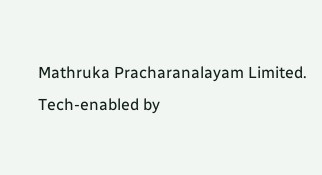Mathruka Pracharanalayam Limited.
Tech-enabled by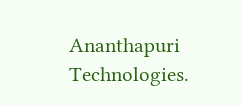Ananthapuri Technologies.